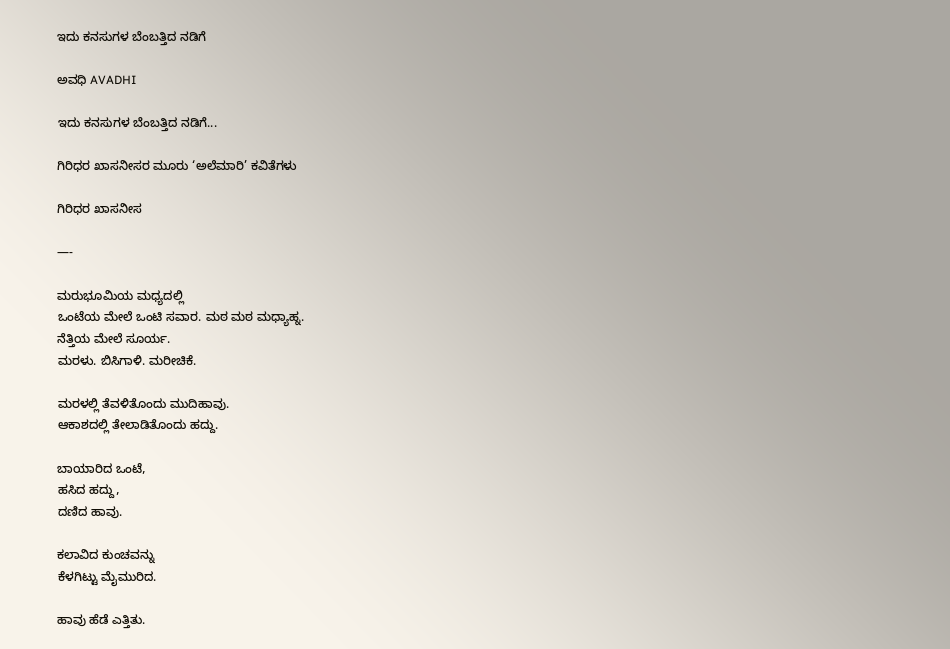ಇದು ಕನಸುಗಳ ಬೆಂಬತ್ತಿದ ನಡಿಗೆ‍

ಅವಧಿ AVADHI

ಇದು ಕನಸುಗಳ ಬೆಂಬತ್ತಿದ ನಡಿಗೆ...

ಗಿರಿಧರ ಖಾಸನೀಸರ ಮೂರು ‘ಅಲೆಮಾರಿ’ ಕವಿತೆಗಳು

ಗಿರಿಧರ ಖಾಸನೀಸ

—-

ಮರುಭೂಮಿಯ ಮಧ್ಯದಲ್ಲಿ
ಒಂಟೆಯ ಮೇಲೆ ಒಂಟಿ ಸವಾರ. ಮಠ ಮಠ ಮಧ್ಯಾಹ್ನ.
ನೆತ್ತಿಯ ಮೇಲೆ ಸೂರ್ಯ.
ಮರಳು. ಬಿಸಿಗಾಳಿ. ಮರೀಚಿಕೆ.

ಮರಳಲ್ಲಿ ತೆವಳಿತೊಂದು ಮುದಿಹಾವು.
ಆಕಾಶದಲ್ಲಿ ತೇಲಾಡಿತೊಂದು ಹದ್ದು.

ಬಾಯಾರಿದ ಒಂಟೆ,
ಹಸಿದ ಹದ್ದು,
ದಣಿದ ಹಾವು.

ಕಲಾವಿದ ಕುಂಚವನ್ನು
ಕೆಳಗಿಟ್ಟು ಮೈಮುರಿದ.

ಹಾವು ಹೆಡೆ ಎತ್ತಿತು.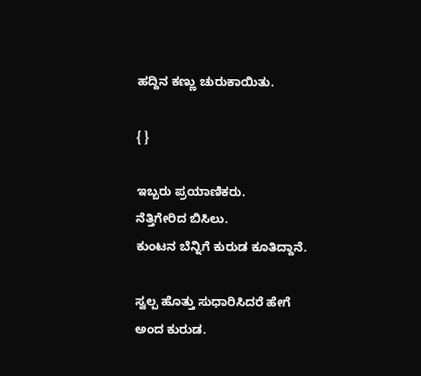ಹದ್ದಿನ ಕಣ್ಣು ಚುರುಕಾಯಿತು.

{ }

ಇಬ್ಬರು ಪ್ರಯಾಣಿಕರು.
ನೆತ್ತಿಗೇರಿದ ಬಿಸಿಲು.
ಕುಂಟನ ಬೆನ್ನಿಗೆ ಕುರುಡ ಕೂತಿದ್ದಾನೆ.

ಸ್ವಲ್ಪ ಹೊತ್ತು ಸುಧಾರಿಸಿದರೆ ಹೇಗೆ
ಅಂದ ಕುರುಡ.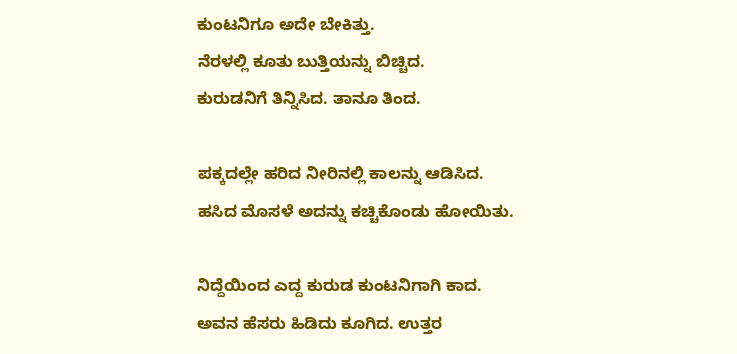ಕುಂಟನಿಗೂ ಅದೇ ಬೇಕಿತ್ತು.
ನೆರಳಲ್ಲಿ ಕೂತು ಬುತ್ತಿಯನ್ನು ಬಿಚ್ಚಿದ.
ಕುರುಡನಿಗೆ ತಿನ್ನಿಸಿದ. ತಾನೂ ತಿಂದ.

ಪಕ್ಕದಲ್ಲೇ ಹರಿದ ನೀರಿನಲ್ಲಿ ಕಾಲನ್ನು ಆಡಿಸಿದ.
ಹಸಿದ ಮೊಸಳೆ ಅದನ್ನು ಕಚ್ಚಿಕೊಂಡು ಹೋಯಿತು.

ನಿದ್ದೆಯಿಂದ ಎದ್ದ ಕುರುಡ ಕುಂಟನಿಗಾಗಿ ಕಾದ.
ಅವನ ಹೆಸರು ಹಿಡಿದು ಕೂಗಿದ. ಉತ್ತರ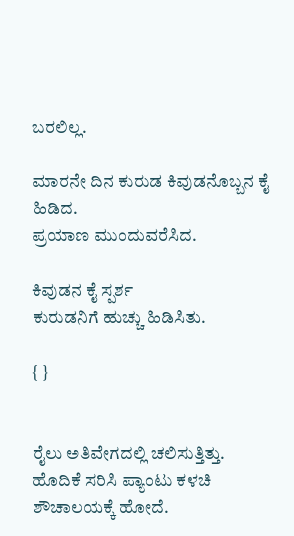ಬರಲಿಲ್ಲ.

ಮಾರನೇ ದಿನ ಕುರುಡ ಕಿವುಡನೊಬ್ಬನ ಕೈ ಹಿಡಿದ.
ಪ್ರಯಾಣ ಮುಂದುವರೆಸಿದ.

ಕಿವುಡನ ಕೈ ಸ್ಪರ್ಶ
ಕುರುಡನಿಗೆ ಹುಚ್ಚು ಹಿಡಿಸಿತು.

{ }


ರೈಲು ಅತಿವೇಗದಲ್ಲಿ ಚಲಿಸುತ್ತಿತ್ತು.
ಹೊದಿಕೆ ಸರಿಸಿ ಪ್ಯಾಂಟು ಕಳಚಿ
ಶೌಚಾಲಯಕ್ಕೆ ಹೋದೆ.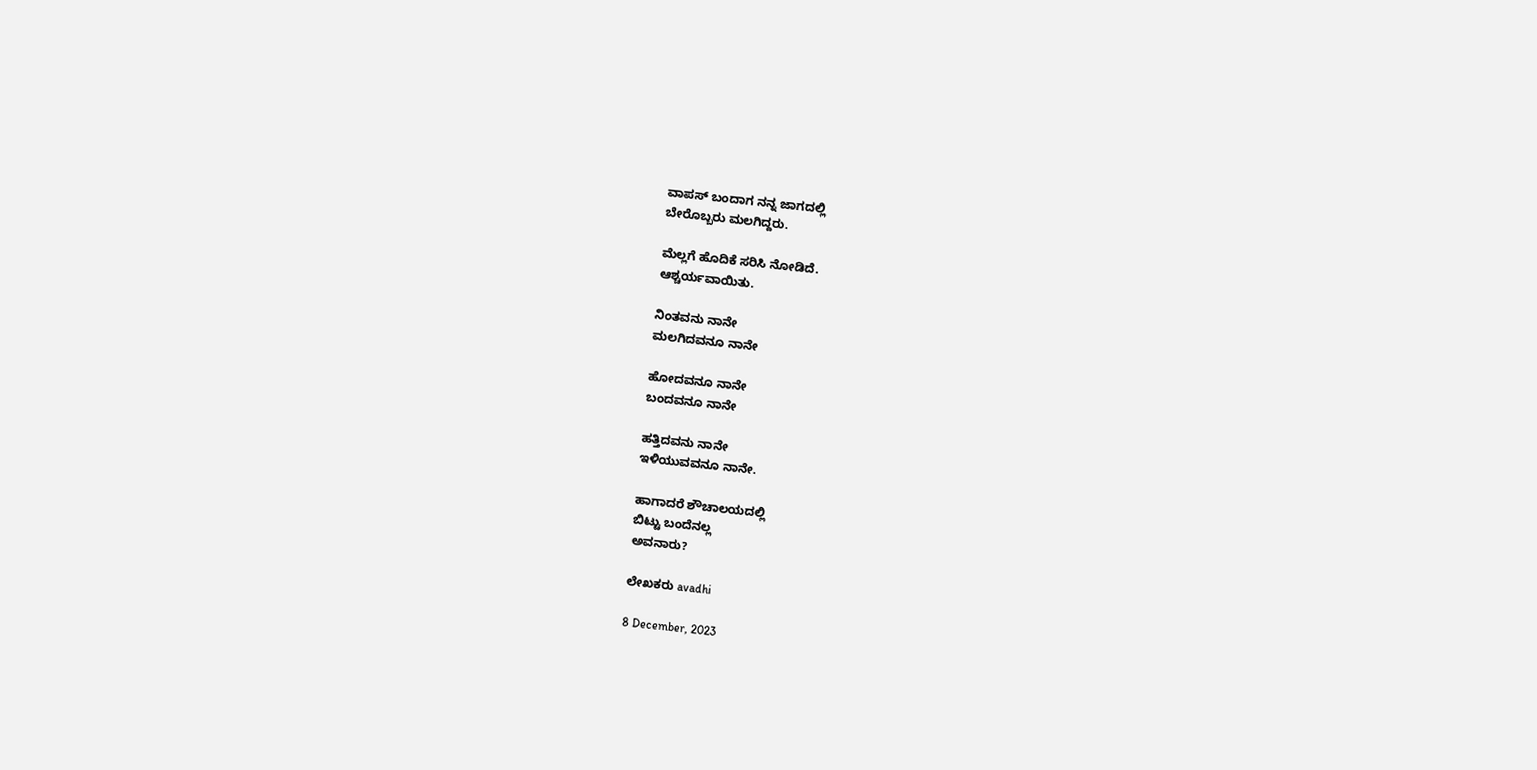ವಾಪಸ್ ಬಂದಾಗ ನನ್ನ ಜಾಗದಲ್ಲಿ
ಬೇರೊಬ್ಬರು ಮಲಗಿದ್ದರು.

ಮೆಲ್ಲಗೆ ಹೊದಿಕೆ ಸರಿಸಿ ನೋಡಿದೆ.
ಆಶ್ಚರ್ಯವಾಯಿತು.

ನಿಂತವನು ನಾನೇ
ಮಲಗಿದವನೂ ನಾನೇ

ಹೋದವನೂ ನಾನೇ
ಬಂದವನೂ ನಾನೇ

ಹತ್ತಿದವನು ನಾನೇ
ಇಳಿಯುವವನೂ ನಾನೇ.

ಹಾಗಾದರೆ ಶೌಚಾಲಯದಲ್ಲಿ
ಬಿಟ್ಟು ಬಂದೆನಲ್ಲ
ಅವನಾರು?

ಲೇಖಕರು avadhi

8 December, 2023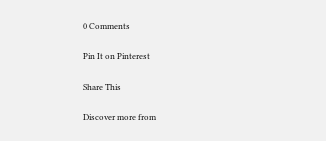0 Comments

Pin It on Pinterest

Share This

Discover more from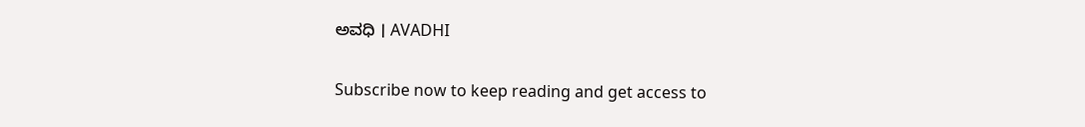ಅವಧಿ । AVADHI

Subscribe now to keep reading and get access to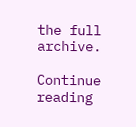the full archive.

Continue reading